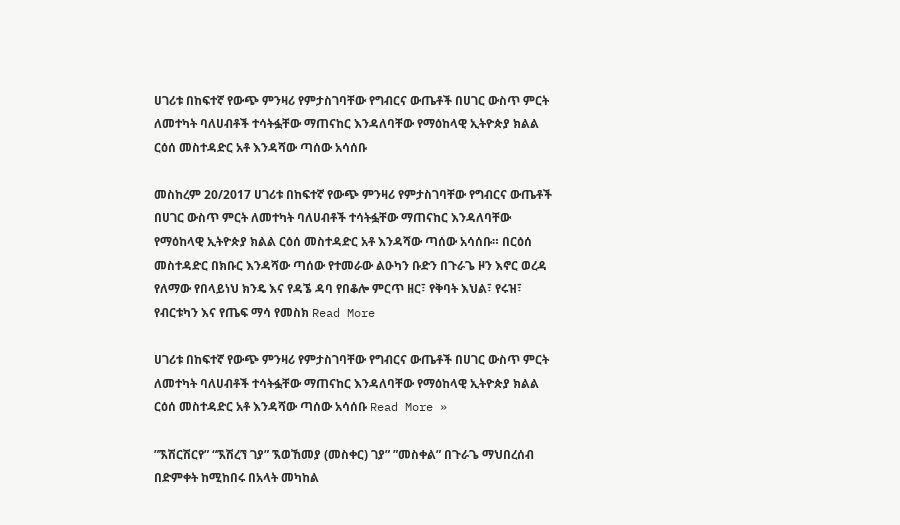ሀገሪቱ በከፍተኛ የውጭ ምንዛሪ የምታስገባቸው የግብርና ውጤቶች በሀገር ውስጥ ምርት ለመተካት ባለሀብቶች ተሳትፏቸው ማጠናከር እንዳለባቸው የማዕከላዊ ኢትዮጵያ ክልል ርዕሰ መስተዳድር አቶ እንዳሻው ጣሰው አሳሰቡ

መስከረም 20/2017 ሀገሪቱ በከፍተኛ የውጭ ምንዛሪ የምታስገባቸው የግብርና ውጤቶች በሀገር ውስጥ ምርት ለመተካት ባለሀብቶች ተሳትፏቸው ማጠናከር እንዳለባቸው የማዕከላዊ ኢትዮጵያ ክልል ርዕሰ መስተዳድር አቶ እንዳሻው ጣሰው አሳሰቡ። በርዕሰ መስተዳድር በክቡር እንዳሻው ጣሰው የተመራው ልዑካን ቡድን በጉራጌ ዞን እኖር ወረዳ የለማው የበላይነህ ክንዴ እና የዳኜ ዳባ የበቆሎ ምርጥ ዘር፣ የቅባት እህል፣ የሩዝ፣ የብርቱካን እና የጤፍ ማሳ የመስክ Read More

ሀገሪቱ በከፍተኛ የውጭ ምንዛሪ የምታስገባቸው የግብርና ውጤቶች በሀገር ውስጥ ምርት ለመተካት ባለሀብቶች ተሳትፏቸው ማጠናከር እንዳለባቸው የማዕከላዊ ኢትዮጵያ ክልል ርዕሰ መስተዳድር አቶ እንዳሻው ጣሰው አሳሰቡ Read More »

”ኧሽርሽርየ” “ኧሽረኘ ገያ” ኧወኸመያ (መስቀር) ገያ” ”መስቀል” በጉራጌ ማህበረሰብ በድምቀት ከሚከበሩ በአላት መካከል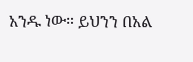አንዱ ነው። ይህንን በአል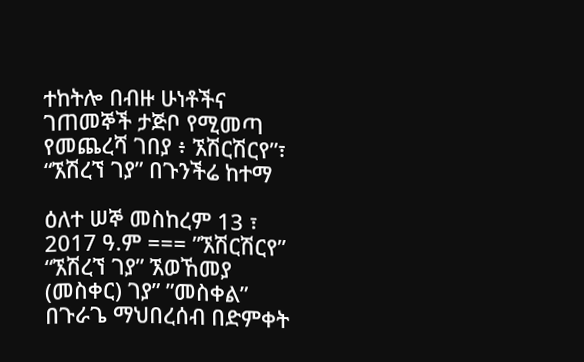ተከትሎ በብዙ ሁነቶችና ገጠመኞች ታጅቦ የሚመጣ የመጨረሻ ገበያ ፥ ኧሽርሽርየ”፣ “ኧሽረኘ ገያ” በጉንችሬ ከተማ

ዕለተ ሠኞ መስከረም 13 ፣ 2017 ዓ.ም === ”ኧሽርሽርየ” “ኧሽረኘ ገያ” ኧወኸመያ (መስቀር) ገያ” ”መስቀል” በጉራጌ ማህበረሰብ በድምቀት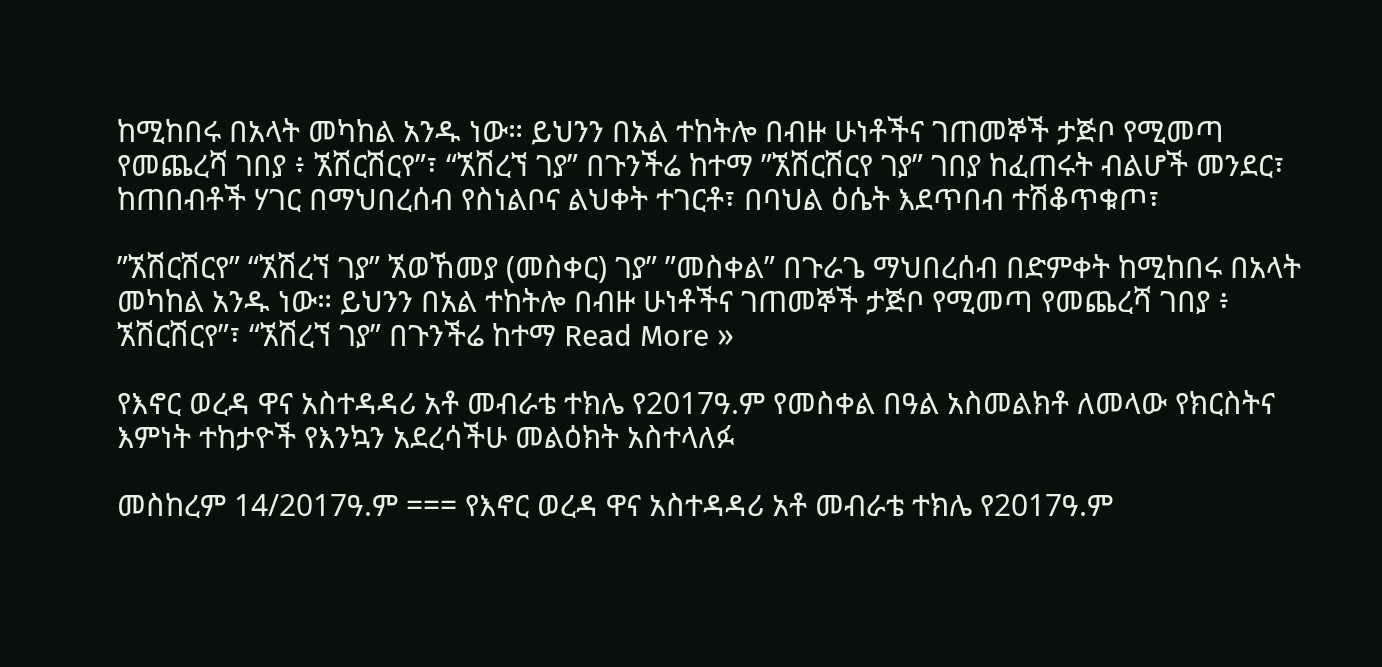ከሚከበሩ በአላት መካከል አንዱ ነው። ይህንን በአል ተከትሎ በብዙ ሁነቶችና ገጠመኞች ታጅቦ የሚመጣ የመጨረሻ ገበያ ፥ ኧሽርሽርየ”፣ “ኧሽረኘ ገያ” በጉንችሬ ከተማ ”ኧሽርሽርየ ገያ” ገበያ ከፈጠሩት ብልሆች መንደር፣ ከጠበብቶች ሃገር በማህበረሰብ የስነልቦና ልህቀት ተገርቶ፣ በባህል ዕሴት እደጥበብ ተሽቆጥቁጦ፣

”ኧሽርሽርየ” “ኧሽረኘ ገያ” ኧወኸመያ (መስቀር) ገያ” ”መስቀል” በጉራጌ ማህበረሰብ በድምቀት ከሚከበሩ በአላት መካከል አንዱ ነው። ይህንን በአል ተከትሎ በብዙ ሁነቶችና ገጠመኞች ታጅቦ የሚመጣ የመጨረሻ ገበያ ፥ ኧሽርሽርየ”፣ “ኧሽረኘ ገያ” በጉንችሬ ከተማ Read More »

የእኖር ወረዳ ዋና አስተዳዳሪ አቶ መብራቴ ተክሌ የ2017ዓ.ም የመስቀል በዓል አስመልክቶ ለመላው የክርስትና እምነት ተከታዮች የእንኳን አደረሳችሁ መልዕክት አስተላለፉ

መስከረም 14/2017ዓ.ም === የእኖር ወረዳ ዋና አስተዳዳሪ አቶ መብራቴ ተክሌ የ2017ዓ.ም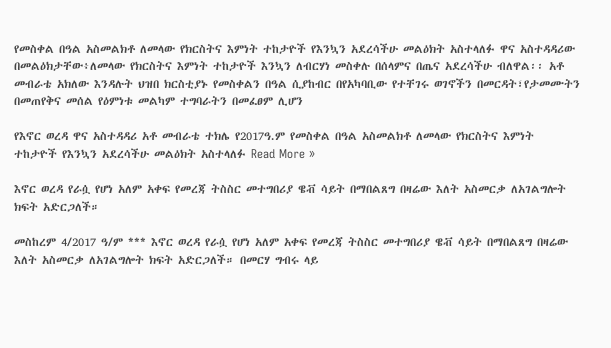የመስቀል በዓል አስመልክቶ ለመላው የክርስትና እምነት ተከታዮች የእንኳን አደረሳችሁ መልዕክት አስተላለፉ ዋና አስተዳዳሪው በመልዕክታቸው፥ለመላው የክርስትና እምነት ተከታዮች እንኳን ለብርሃነ መስቀሉ በሰላምና በጤና አደረሳችሁ ብለዋል፡፡ አቶ መብራቴ አክለው እንዳሉት ህዝበ ክርስቲያኑ የመስቀልን በዓል ሲያከብር በየአካባቢው የተቸገሩ ወገኖችን በመርዳት፣የታመሙትን በመጠየቅና መሰል የዕምነቱ መልካም ተግባራትን በመፈፀም ሊሆን

የእኖር ወረዳ ዋና አስተዳዳሪ አቶ መብራቴ ተክሌ የ2017ዓ.ም የመስቀል በዓል አስመልክቶ ለመላው የክርስትና እምነት ተከታዮች የእንኳን አደረሳችሁ መልዕክት አስተላለፉ Read More »

እኖር ወረዳ የራሷ የሆነ አለም አቀፍ የመረጃ ትስስር መተግበሪያ ዌቭ ሳይት በማበልጸግ በዛሬው እለት አስመርቃ ለአገልግሎት ክፍት አድርጋለች።

መስከረም 4/2017 ዓ/ም *** እኖር ወረዳ የራሷ የሆነ አለም አቀፍ የመረጃ ትስስር መተግበሪያ ዌቭ ሳይት በማበልጸግ በዛሬው እለት አስመርቃ ለአገልግሎት ክፍት አድርጋለች። በመርሃ ግብሩ ላይ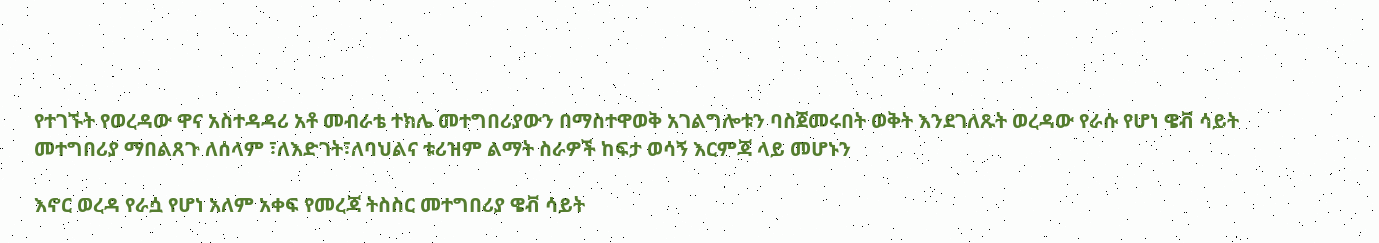የተገኙት የወረዳው ዋና አስተዳዳሪ አቶ መብራቴ ተክሌ መተግበሪያውን በማስተዋወቅ አገልግሎቱን ባስጀመሩበት ወቅት እንደገለጹት ወረዳው የራሱ የሆነ ዌቭ ሳይት መተግበሪያ ማበልጸጉ ለሰላም ፣ለእድገት፣ለባህልና ቱሪዝም ልማት ስራዎች ከፍታ ወሳኝ እርምጃ ላይ መሆኑን

እኖር ወረዳ የራሷ የሆነ አለም አቀፍ የመረጃ ትስስር መተግበሪያ ዌቭ ሳይት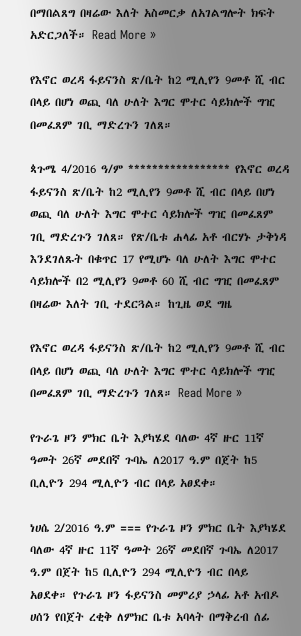በማበልጸግ በዛሬው እለት አስመርቃ ለአገልግሎት ክፍት አድርጋለች። Read More »

የእኖር ወረዳ ፋይናንስ ጽ/ቤት ከ2 ሚሊየን 9መቶ ሺ ብር በላይ በሆነ ወጪ ባለ ሁለት እግር ሞተር ሳይክሎች ግዢ በመፈጸም ገቢ ማድረጉን ገለጸ።

ጳጉሜ 4/2016 ዓ/ም ***************** የእኖር ወረዳ ፋይናንስ ጽ/ቤት ከ2 ሚሊየን 9መቶ ሺ ብር በላይ በሆነ ወጪ ባለ ሁለት እግር ሞተር ሳይክሎች ግዢ በመፈጸም ገቢ ማድረጉን ገለጸ። የጽ/ቤቱ ሐላፊ አቶ ብርሃኑ ታቅነዳ እንደገለጹት በቁጥር 17 የሚሆኑ ባለ ሁለት እግር ሞተር ሳይክሎች በ2 ሚሊየን 9መቶ 60 ሺ ብር ግዢ በመፈጸም በዛሬው እለት ገቢ ተደርጓል። ከጊዜ ወደ ግዜ

የእኖር ወረዳ ፋይናንስ ጽ/ቤት ከ2 ሚሊየን 9መቶ ሺ ብር በላይ በሆነ ወጪ ባለ ሁለት እግር ሞተር ሳይክሎች ግዢ በመፈጸም ገቢ ማድረጉን ገለጸ። Read More »

የጉራጌ ዞን ምክር ቤት እያካሄደ ባለው 4ኛ ዙር 11ኛ ዓመት 26ኛ መደበኛ ጉባኤ ለ2017 ዓ.ም በጀት ከ5 ቢሊዮን 294 ሚሊዮን ብር በላይ አፀደቀ።

ነሀሴ 2/2016 ዓ.ም === የጉራጌ ዞን ምክር ቤት እያካሄደ ባለው 4ኛ ዙር 11ኛ ዓመት 26ኛ መደበኛ ጉባኤ ለ2017 ዓ.ም በጀት ከ5 ቢሊዮን 294 ሚሊዮን ብር በላይ አፀደቀ። የጉራጌ ዞን ፋይናንስ መምሪያ ኃላፊ አቶ አብዶ ሀሰን የበጀት ረቂቅ ለምክር ቤቱ አባላት በማቅረብ ሰፊ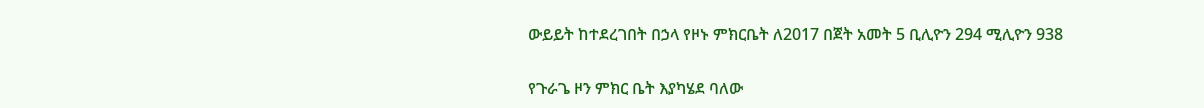ውይይት ከተደረገበት በኃላ የዞኑ ምክርቤት ለ2017 በጀት አመት 5 ቢሊዮን 294 ሚሊዮን 938

የጉራጌ ዞን ምክር ቤት እያካሄደ ባለው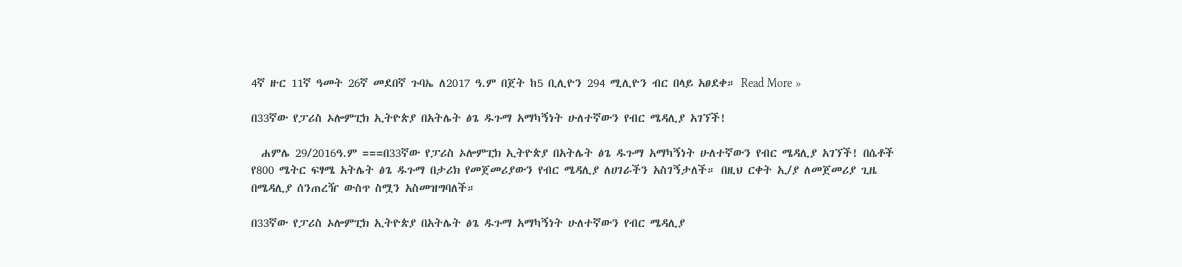4ኛ ዙር 11ኛ ዓመት 26ኛ መደበኛ ጉባኤ ለ2017 ዓ.ም በጀት ከ5 ቢሊዮን 294 ሚሊዮን ብር በላይ አፀደቀ። Read More »

በ33ኛው የፓሪስ ኦሎምፒክ ኢትዮጵያ በአትሌት ፅጌ ዱጉማ አማካኝነት ሁለተኛውን የብር ሜዳሊያ አገኘች!

  ሐምሌ 29/2016ዓ.ም ===በ33ኛው የፓሪስ ኦሎምፒክ ኢትዮጵያ በአትሌት ፅጌ ዱጉማ አማካኝነት ሁለተኛውን የብር ሜዳሊያ አገኘች! በሴቶች የ800 ሜትር ፍፃሜ አትሌት ፅጌ ዱጉማ በታሪክ የመጀመሪያውን የብር ሜዳሊያ ለሀገራችን አስገኝታለች። በዚህ ርቀት ኢ/ያ ለመጀመሪያ ጊዜ በሜዳሊያ ሰንጠረዥ ውስጥ ስሟን አስመዝግባለች።

በ33ኛው የፓሪስ ኦሎምፒክ ኢትዮጵያ በአትሌት ፅጌ ዱጉማ አማካኝነት ሁለተኛውን የብር ሜዳሊያ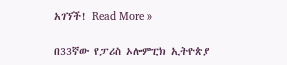አገኘች! Read More »

በ33ኛው የፓሪስ ኦሎምፒክ ኢትዮጵያ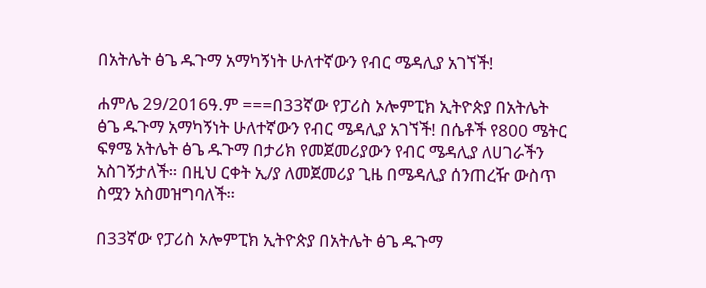በአትሌት ፅጌ ዱጉማ አማካኝነት ሁለተኛውን የብር ሜዳሊያ አገኘች!

ሐምሌ 29/2016ዓ.ም ===በ33ኛው የፓሪስ ኦሎምፒክ ኢትዮጵያ በአትሌት ፅጌ ዱጉማ አማካኝነት ሁለተኛውን የብር ሜዳሊያ አገኘች! በሴቶች የ800 ሜትር ፍፃሜ አትሌት ፅጌ ዱጉማ በታሪክ የመጀመሪያውን የብር ሜዳሊያ ለሀገራችን አስገኝታለች። በዚህ ርቀት ኢ/ያ ለመጀመሪያ ጊዜ በሜዳሊያ ሰንጠረዥ ውስጥ ስሟን አስመዝግባለች።

በ33ኛው የፓሪስ ኦሎምፒክ ኢትዮጵያ በአትሌት ፅጌ ዱጉማ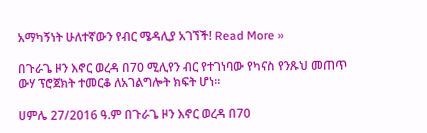አማካኝነት ሁለተኛውን የብር ሜዳሊያ አገኘች! Read More »

በጉራጌ ዞን እኖር ወረዳ በ70 ሚሊየን ብር የተገነባው የካናስ የንጹህ መጠጥ ውሃ ፕሮጀክት ተመርቆ ለአገልግሎት ክፍት ሆነ።

ሀምሌ 27/2016 ዓ.ም በጉራጌ ዞን እኖር ወረዳ በ70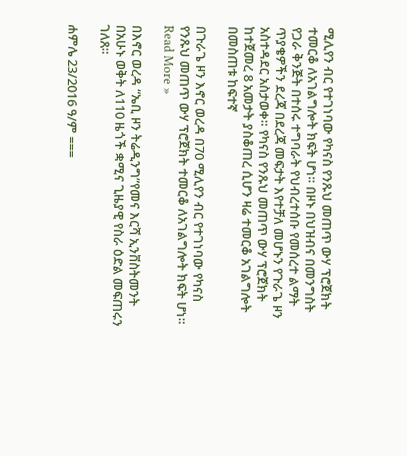ሚሊየን ብር የተገነባው የካናስ የንጹህ መጠጥ ውሃ ፕሮጀክት ተመርቆ ለአገልግሎት ክፍት ሆነ። በዞኑ በህዝብና በመንግስት የጋራ ቅንጅት በተሰሩ ተግባራት የህብረተሰቡ የመሰረተ ልማት ጥያቄዎችን ደረጃ በደረጃ መፍታት እየተቻለ መሆኑን የጉራጌ ዞን አስተዳደር አስታወቀ። የካናስ የንጹህ መጠጥ ውሃ ፕሮጀክት ከተጀመረ 8 አመታት ያስቆጠረ ሲሆን ዛሬ ተመርቆ አገልግሎት በመስጠቱ ከፍተኛ

በጉራጌ ዞን እኖር ወረዳ በ70 ሚሊየን ብር የተገነባው የካናስ የንጹህ መጠጥ ውሃ ፕሮጀክት ተመርቆ ለአገልግሎት ክፍት ሆነ። Read More »

በእኖር ወረዳ “ኤቢ ዞን ትሬዲንግ”የመና እርሻ ኢንቨስትመንት በአሁኑ ወቅት ለ110 ዜጎች ቋሚና ጊዜያዊ የስራ ዕድል መፍጠሩን ገለጸ።

ሐምሌ 23/2016 ዓ/ም ===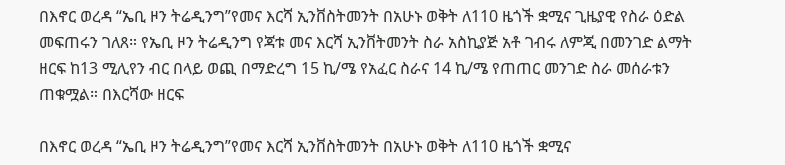በእኖር ወረዳ “ኤቢ ዞን ትሬዲንግ”የመና እርሻ ኢንቨስትመንት በአሁኑ ወቅት ለ110 ዜጎች ቋሚና ጊዜያዊ የስራ ዕድል መፍጠሩን ገለጸ። የኤቢ ዞን ትሬዲንግ የጃቱ መና እርሻ ኢንቨትመንት ስራ አስኪያጅ አቶ ገብሩ ለምጂ በመንገድ ልማት ዘርፍ ከ13 ሚሊየን ብር በላይ ወጪ በማድረግ 15 ኪ/ሜ የአፈር ስራና 14 ኪ/ሜ የጠጠር መንገድ ስራ መሰራቱን ጠቁሟል። በእርሻው ዘርፍ

በእኖር ወረዳ “ኤቢ ዞን ትሬዲንግ”የመና እርሻ ኢንቨስትመንት በአሁኑ ወቅት ለ110 ዜጎች ቋሚና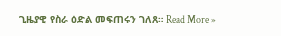ጊዜያዊ የስራ ዕድል መፍጠሩን ገለጸ። Read More »